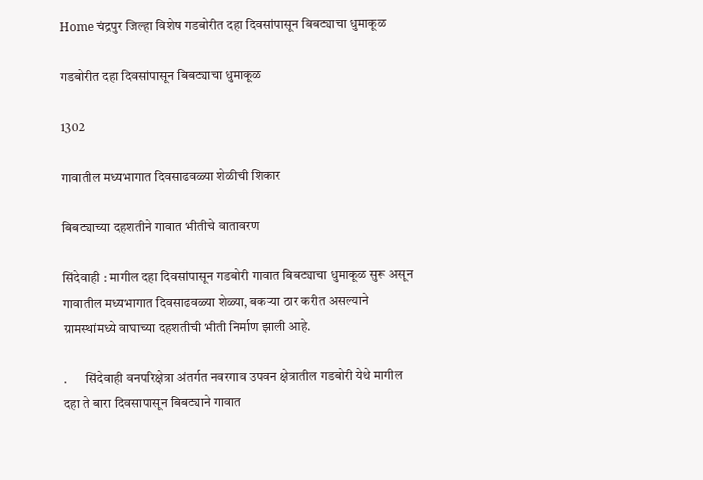Home चंद्रपुर जिल्हा विशेष गडबोरीत दहा दिवसांपासून बिबट्याचा धुमाकूळ

गडबोरीत दहा दिवसांपासून बिबट्याचा धुमाकूळ

1302

गावातील मध्यभागात दिवसाढवळ्या शेळीची शिकार

बिबट्याच्या दहशतीने गावात भीतीचे वातावरण

सिंदेवाही : मागील दहा दिवसांपासून गडबोरी गावात बिबट्याचा धुमाकूळ सुरू असून गावातील मध्यभागात दिवसाढवळ्या शेळ्या, बकऱ्या ठार करीत असल्याने ग्रामस्थांमध्ये वाघाच्या दहशतीची भीती निर्माण झाली आहे.

.       सिंदेवाही वनपरिक्षेत्रा अंतर्गत नवरगाव उपवन क्षेत्रातील गडबोरी येथे मागील दहा ते बारा दिवसापासून बिबट्याने गावात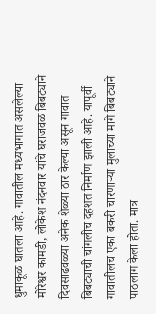धुमाकूळ घातला आहे. गावातील मध्यभागात असलेल्या मोरेश्वर कामडी, लोकेश नंदनवार यांचे घराजवळ बिबट्याने दिवसाढवळ्या अनेक शेळ्या ठार केल्या असून गावात बिबट्याची चांगलीच दहशत निर्माण झाली आहे. यापूर्वी गावातीलच एका बकरी चारणाऱ्या मुलाच्या मागे बिबट्याने पाठलाग केला होता. मात्र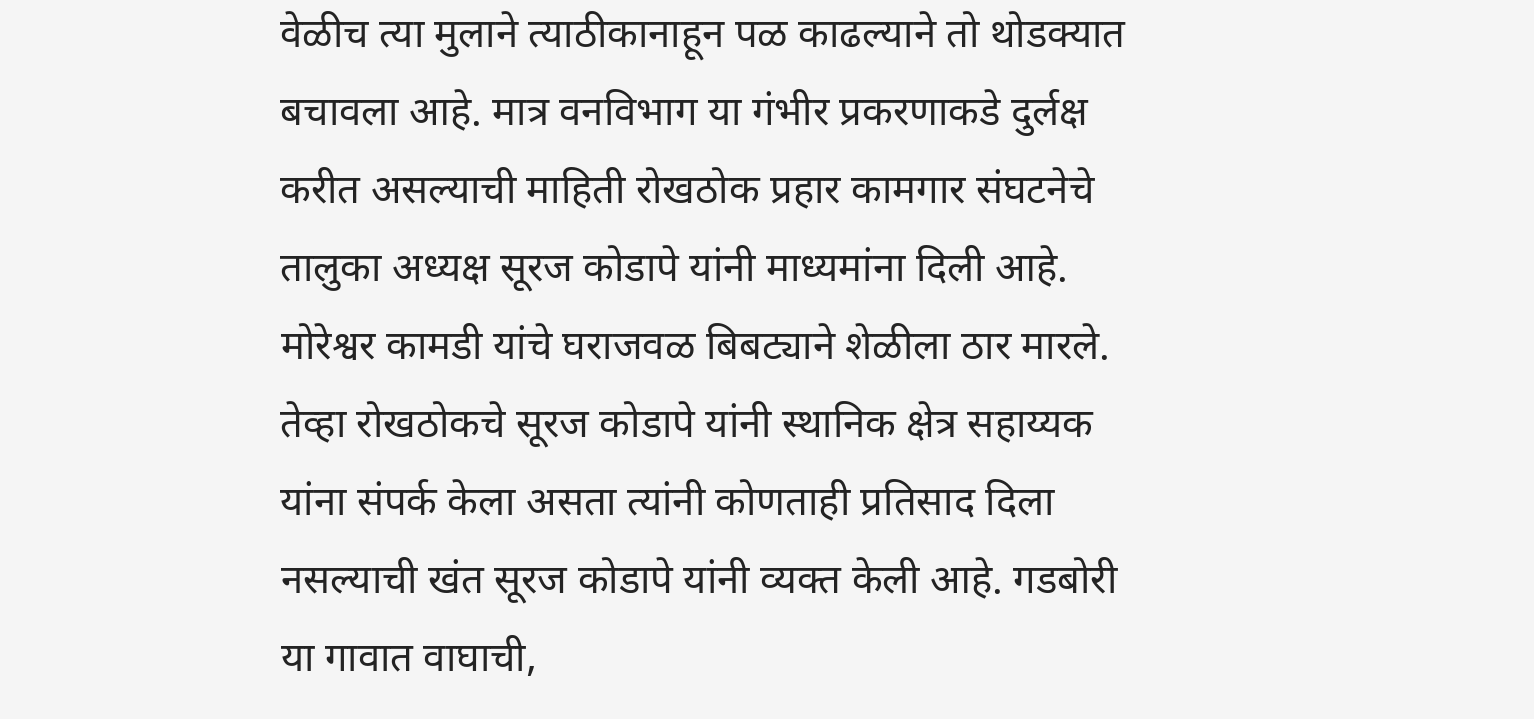वेळीच त्या मुलाने त्याठीकानाहून पळ काढल्याने तो थोडक्यात बचावला आहे. मात्र वनविभाग या गंभीर प्रकरणाकडे दुर्लक्ष करीत असल्याची माहिती रोखठोक प्रहार कामगार संघटनेचे तालुका अध्यक्ष सूरज कोडापे यांनी माध्यमांना दिली आहे. मोरेश्वर कामडी यांचे घराजवळ बिबट्याने शेळीला ठार मारले. तेव्हा रोखठोकचे सूरज कोडापे यांनी स्थानिक क्षेत्र सहाय्यक यांना संपर्क केला असता त्यांनी कोणताही प्रतिसाद दिला नसल्याची खंत सूरज कोडापे यांनी व्यक्त केली आहे. गडबोरी या गावात वाघाची,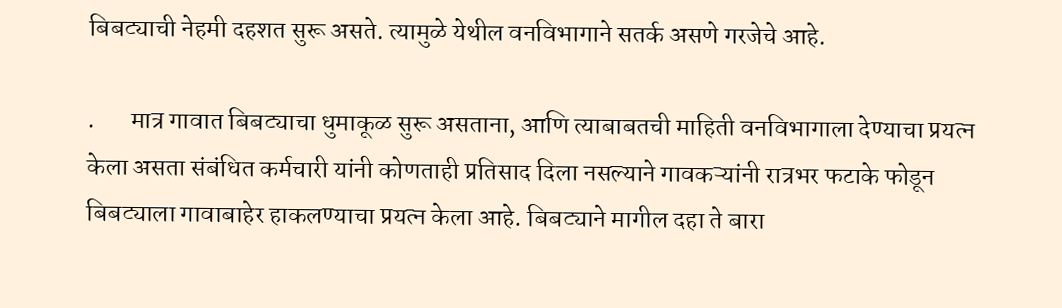बिबट्याची नेहमी दहशत सुरू असते. त्यामुळे येथील वनविभागाने सतर्क असणे गरजेचे आहे.

.       मात्र गावात बिबट्याचा धुमाकूळ सुरू असताना, आणि त्याबाबतची माहिती वनविभागाला देण्याचा प्रयत्न केला असता संबंधित कर्मचारी यांनी कोणताही प्रतिसाद दिला नसल्याने गावकऱ्यांनी रात्रभर फटाके फोडून बिबट्याला गावाबाहेर हाकलण्याचा प्रयत्न केला आहे. बिबट्याने मागील दहा ते बारा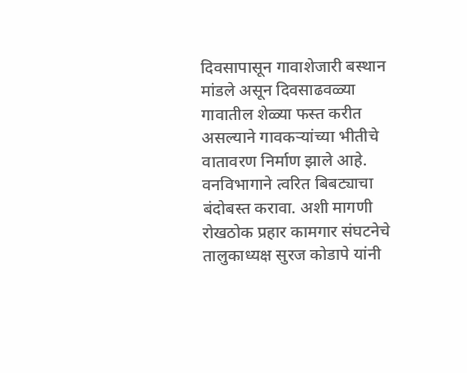दिवसापासून गावाशेजारी बस्थान मांडले असून दिवसाढवळ्या गावातील शेळ्या फस्त करीत असल्याने गावकऱ्यांच्या भीतीचे वातावरण निर्माण झाले आहे. वनविभागाने त्वरित बिबट्याचा बंदोबस्त करावा. अशी मागणी रोखठोक प्रहार कामगार संघटनेचे तालुकाध्यक्ष सुरज कोडापे यांनी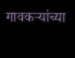गावकऱ्यांच्या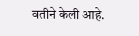वतीने केली आहे.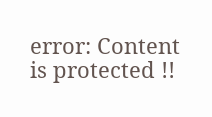error: Content is protected !!